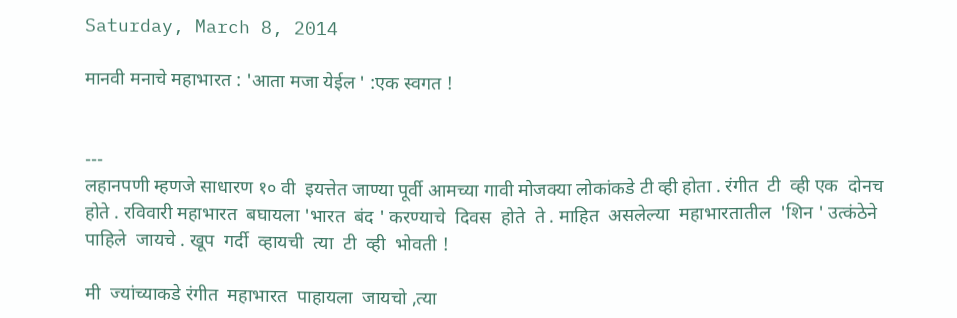Saturday, March 8, 2014

मानवी मनाचे महाभारत : 'आता मजा येईल ' :एक स्वगत !


---
लहानपणी म्हणजे साधारण १० वी  इयत्तेत जाण्या पूर्वी आमच्या गावी मोजक्या लोकांकडे टी व्ही होता . रंगीत  टी  व्ही एक  दोनच  होते . रविवारी महाभारत  बघायला 'भारत  बंद ' करण्याचे  दिवस  होते  ते . माहित  असलेल्या  महाभारतातील  'शिन ' उत्कंठेने  पाहिले  जायचे . खूप  गर्दी  व्हायची  त्या  टी  व्ही  भोवती !

मी  ज्यांच्याकडे रंगीत  महाभारत  पाहायला  जायचो ,त्या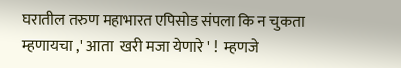घरातील तरुण महाभारत एपिसोड संपला कि न चुकता  म्हणायचा ,' आता  खरी मजा येणारे ' !  म्हणजे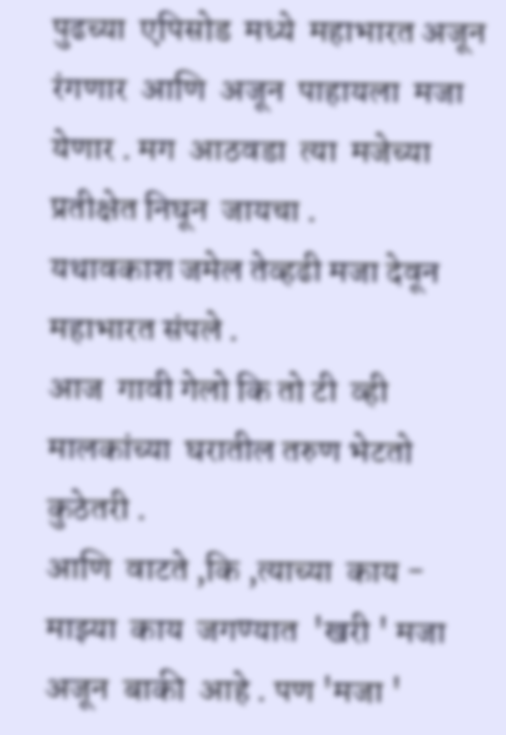पुढच्या  एपिसोड  मध्ये  महाभारत अजून रंगणार  आणि  अजून  पाहायला  मजा येणार . मग  आठवडा  त्या  मजेच्या  प्रतीक्षेत निघून  जायचा .
यथावकाश जमेल तेव्हढी मजा देवून महाभारत संपले .
आज  गावी गेलो कि तो टी  व्ही मालकांच्या  घरातील तरुण भेटतो कुठेतरी .
आणि  वाटते ,कि ,त्याच्या  काय - माझ्या  काय  जगण्यात  'खरी ' मजा अजून  बाकी  आहे . पण 'मजा '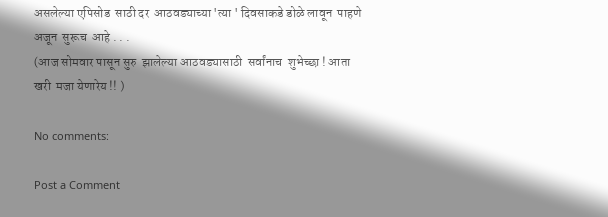असलेल्या एपिसोड  साठी दर  आठवड्याच्या 'त्या ' दिवसाकडे डोळे लावून  पाहणे  अजून  सुरूच  आहे . . .
(आज सोमवार पासून सुरु  झालेल्या आठवड्यासाठी  सर्वांनाच  शुभेच्छा ! आता  खरी  मजा येणारेय !! )

No comments:

Post a Comment